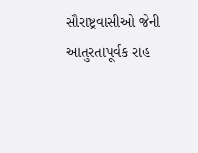સૌરાષ્ટ્રવાસીઓ જેની આતુરતાપૂર્વક રાહ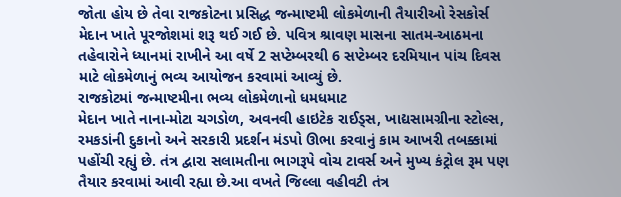જોતા હોય છે તેવા રાજકોટના પ્રસિદ્ધ જન્માષ્ટમી લોકમેળાની તૈયારીઓ રેસકોર્સ મેદાન ખાતે પૂરજોશમાં શરૂ થઈ ગઈ છે. પવિત્ર શ્રાવણ માસના સાતમ-આઠમના તહેવારોને ધ્યાનમાં રાખીને આ વર્ષે 2 સપ્ટેમ્બરથી 6 સપ્ટેમ્બર દરમિયાન પાંચ દિવસ માટે લોકમેળાનું ભવ્ય આયોજન કરવામાં આવ્યું છે.
રાજકોટમાં જન્માષ્ટમીના ભવ્ય લોકમેળાનો ધમધમાટ
મેદાન ખાતે નાના-મોટા ચગડોળ, અવનવી હાઇટેક રાઈડ્સ, ખાદ્યસામગ્રીના સ્ટોલ્સ, રમકડાંની દુકાનો અને સરકારી પ્રદર્શન મંડપો ઊભા કરવાનું કામ આખરી તબક્કામાં પહોંચી રહ્યું છે. તંત્ર દ્વારા સલામતીના ભાગરૂપે વોચ ટાવર્સ અને મુખ્ય કંટ્રોલ રૂમ પણ તૈયાર કરવામાં આવી રહ્યા છે.આ વખતે જિલ્લા વહીવટી તંત્ર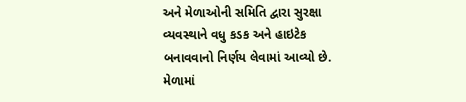અને મેળાઓની સમિતિ દ્વારા સુરક્ષા વ્યવસ્થાને વધુ કડક અને હાઇટેક બનાવવાનો નિર્ણય લેવામાં આવ્યો છે. મેળામાં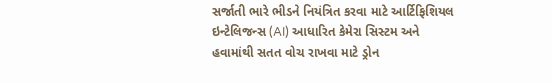સર્જાતી ભારે ભીડને નિયંત્રિત કરવા માટે આર્ટિફિશિયલ ઇન્ટેલિજન્સ (AI) આધારિત કેમેરા સિસ્ટમ અને હવામાંથી સતત વોચ રાખવા માટે ડ્રોન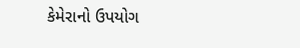કેમેરાનો ઉપયોગ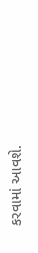કરવામાં આવશે.